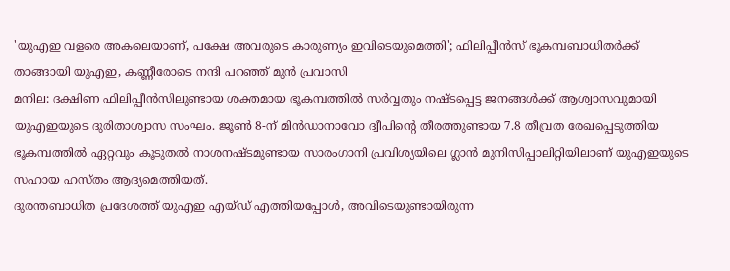'യുഎഇ വളരെ അകലെയാണ്, പക്ഷേ അവരുടെ കാരുണ്യം ഇവിടെയുമെത്തി'; ഫിലിപ്പീൻസ് ഭൂകമ്പബാധിതർക്ക് താങ്ങായി യുഎഇ, കണ്ണീരോടെ നന്ദി പറഞ്ഞ് മുൻ പ്രവാസി
മനില: ദക്ഷിണ ഫിലിപ്പീൻസിലുണ്ടായ ശക്തമായ ഭൂകമ്പത്തിൽ സർവ്വതും നഷ്ടപ്പെട്ട ജനങ്ങൾക്ക് ആശ്വാസവുമായി യുഎഇയുടെ ദുരിതാശ്വാസ സംഘം. ജൂൺ 8-ന് മിൻഡാനാവോ ദ്വീപിന്റെ തീരത്തുണ്ടായ 7.8 തീവ്രത രേഖപ്പെടുത്തിയ ഭൂകമ്പത്തിൽ ഏറ്റവും കൂടുതൽ നാശനഷ്ടമുണ്ടായ സാരംഗാനി പ്രവിശ്യയിലെ ഗ്ലാൻ മുനിസിപ്പാലിറ്റിയിലാണ് യുഎഇയുടെ സഹായ ഹസ്തം ആദ്യമെത്തിയത്.
ദുരന്തബാധിത പ്രദേശത്ത് യുഎഇ എയ്ഡ് എത്തിയപ്പോൾ, അവിടെയുണ്ടായിരുന്ന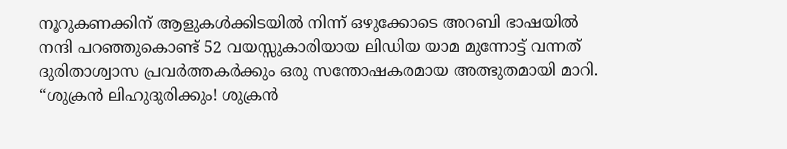നൂറുകണക്കിന് ആളുകൾക്കിടയിൽ നിന്ന് ഒഴുക്കോടെ അറബി ഭാഷയിൽ നന്ദി പറഞ്ഞുകൊണ്ട് 52 വയസ്സുകാരിയായ ലിഡിയ യാമ മുന്നോട്ട് വന്നത് ദുരിതാശ്വാസ പ്രവർത്തകർക്കും ഒരു സന്തോഷകരമായ അത്ഭുതമായി മാറി.
“ശുക്രൻ ലിഹുദുരിക്കും! ശുക്രൻ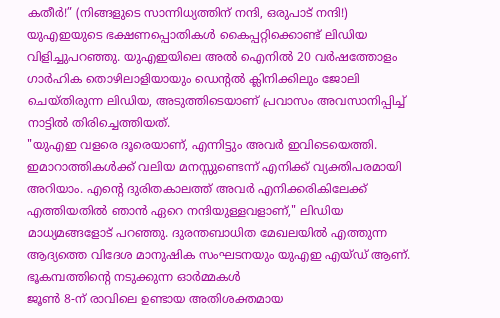കതീർ!” (നിങ്ങളുടെ സാന്നിധ്യത്തിന് നന്ദി, ഒരുപാട് നന്ദി!)
യുഎഇയുടെ ഭക്ഷണപ്പൊതികൾ കൈപ്പറ്റിക്കൊണ്ട് ലിഡിയ വിളിച്ചുപറഞ്ഞു. യുഎഇയിലെ അൽ ഐനിൽ 20 വർഷത്തോളം ഗാർഹിക തൊഴിലാളിയായും ഡെന്റൽ ക്ലിനിക്കിലും ജോലി ചെയ്തിരുന്ന ലിഡിയ, അടുത്തിടെയാണ് പ്രവാസം അവസാനിപ്പിച്ച് നാട്ടിൽ തിരിച്ചെത്തിയത്.
"യുഎഇ വളരെ ദൂരെയാണ്, എന്നിട്ടും അവർ ഇവിടെയെത്തി. ഇമാറാത്തികൾക്ക് വലിയ മനസ്സുണ്ടെന്ന് എനിക്ക് വ്യക്തിപരമായി അറിയാം. എന്റെ ദുരിതകാലത്ത് അവർ എനിക്കരികിലേക്ക് എത്തിയതിൽ ഞാൻ ഏറെ നന്ദിയുള്ളവളാണ്," ലിഡിയ മാധ്യമങ്ങളോട് പറഞ്ഞു. ദുരന്തബാധിത മേഖലയിൽ എത്തുന്ന ആദ്യത്തെ വിദേശ മാനുഷിക സംഘടനയും യുഎഇ എയ്ഡ് ആണ്.
ഭൂകമ്പത്തിന്റെ നടുക്കുന്ന ഓർമ്മകൾ
ജൂൺ 8-ന് രാവിലെ ഉണ്ടായ അതിശക്തമായ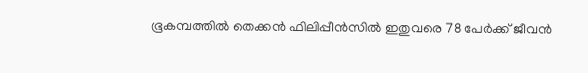ഭൂകമ്പത്തിൽ തെക്കൻ ഫിലിപ്പീൻസിൽ ഇതുവരെ 78 പേർക്ക് ജീവൻ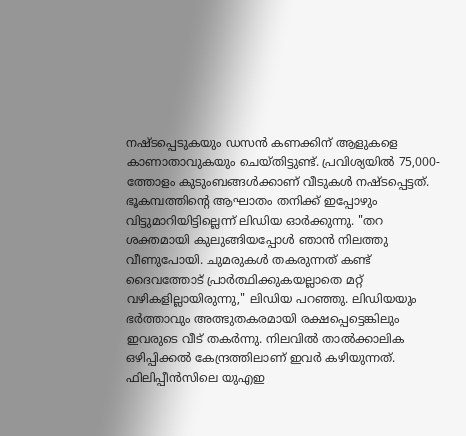നഷ്ടപ്പെടുകയും ഡസൻ കണക്കിന് ആളുകളെ കാണാതാവുകയും ചെയ്തിട്ടുണ്ട്. പ്രവിശ്യയിൽ 75,000-ത്തോളം കുടുംബങ്ങൾക്കാണ് വീടുകൾ നഷ്ടപ്പെട്ടത്.
ഭൂകമ്പത്തിന്റെ ആഘാതം തനിക്ക് ഇപ്പോഴും വിട്ടുമാറിയിട്ടില്ലെന്ന് ലിഡിയ ഓർക്കുന്നു. "തറ ശക്തമായി കുലുങ്ങിയപ്പോൾ ഞാൻ നിലത്തു വീണുപോയി. ചുമരുകൾ തകരുന്നത് കണ്ട് ദൈവത്തോട് പ്രാർത്ഥിക്കുകയല്ലാതെ മറ്റ് വഴികളില്ലായിരുന്നു," ലിഡിയ പറഞ്ഞു. ലിഡിയയും ഭർത്താവും അത്ഭുതകരമായി രക്ഷപ്പെട്ടെങ്കിലും ഇവരുടെ വീട് തകർന്നു. നിലവിൽ താൽക്കാലിക ഒഴിപ്പിക്കൽ കേന്ദ്രത്തിലാണ് ഇവർ കഴിയുന്നത്.
ഫിലിപ്പീൻസിലെ യുഎഇ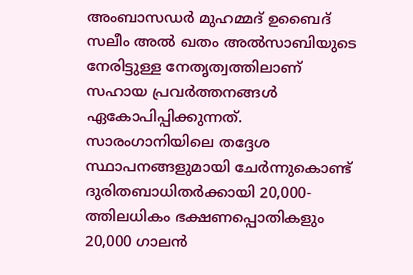അംബാസഡർ മുഹമ്മദ് ഉബൈദ് സലീം അൽ ഖതം അൽസാബിയുടെ നേരിട്ടുള്ള നേതൃത്വത്തിലാണ് സഹായ പ്രവർത്തനങ്ങൾ ഏകോപിപ്പിക്കുന്നത്. സാരംഗാനിയിലെ തദ്ദേശ സ്ഥാപനങ്ങളുമായി ചേർന്നുകൊണ്ട് ദുരിതബാധിതർക്കായി 20,000-ത്തിലധികം ഭക്ഷണപ്പൊതികളും 20,000 ഗാലൻ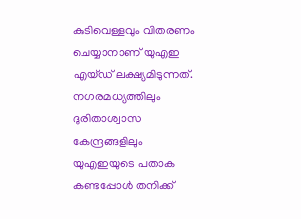കുടിവെള്ളവും വിതരണം ചെയ്യാനാണ് യുഎഇ എയ്ഡ് ലക്ഷ്യമിടുന്നത്. നഗരമധ്യത്തിലും ദുരിതാശ്വാസ കേന്ദ്രങ്ങളിലും യുഎഇയുടെ പതാക കണ്ടപ്പോൾ തനിക്ക്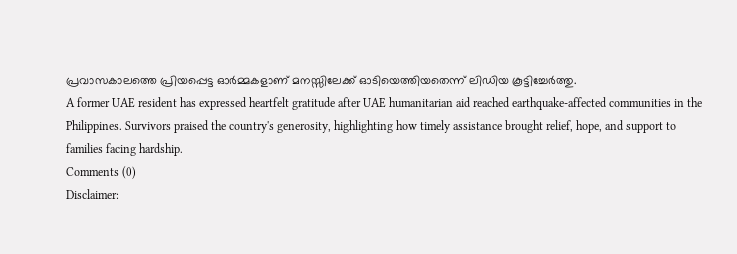പ്രവാസകാലത്തെ പ്രിയപ്പെട്ട ഓർമ്മകളാണ് മനസ്സിലേക്ക് ഓടിയെത്തിയതെന്ന് ലിഡിയ കൂട്ടിച്ചേർത്തു.
A former UAE resident has expressed heartfelt gratitude after UAE humanitarian aid reached earthquake-affected communities in the Philippines. Survivors praised the country's generosity, highlighting how timely assistance brought relief, hope, and support to families facing hardship.
Comments (0)
Disclaimer: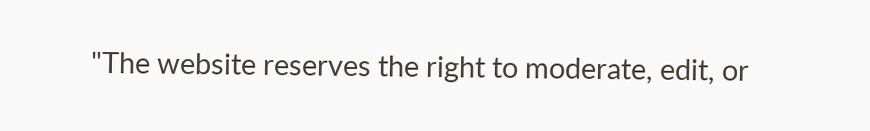"The website reserves the right to moderate, edit, or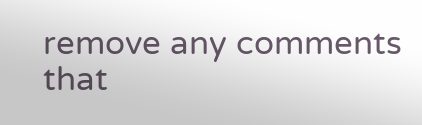remove any comments that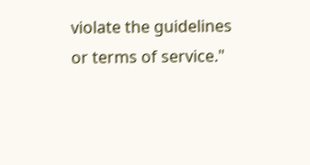violate the guidelines or terms of service."